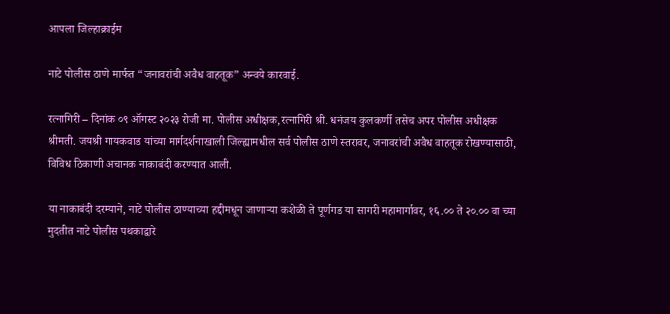आपला जिल्हाक्राईम

नाटे पोलीस ठाणे मार्फत “जनावरांची अवैध वाहतूक” अन्वये कारवाई.

रत्नागिरी – दिनांक ०९ ऑगस्ट २०२३ रोजी मा. पोलीस अधीक्षक,रत्नागिरी श्री. धनंजय कुलकर्णी तसेच अपर पोलीस अधीक्षक श्रीमती. जयश्री गायकवाड यांच्या मार्गदर्शनाखाली जिल्ह्यामधील सर्व पोलीस ठाणे स्तरावर, जनावरांची अवैध वाहतूक रोखण्यासाठी, विविध ठिकाणी अचानक नाकाबंदी करण्यात आली.

या नाकाबंदी दरम्याने, नाटे पोलीस ठाण्याच्या हद्दीमधून जाणाऱ्या कशेळी ते पूर्णगड या सागरी महामार्गावर, १६.०० ते २०.०० वा च्या मुदतीत नाटे पोलीस पथकाद्वारे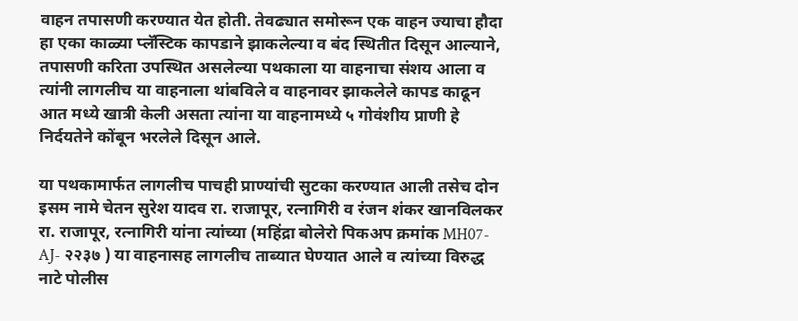वाहन तपासणी करण्यात येत होती. तेवढ्यात समोरून एक वाहन ज्याचा हौदा हा एका काळ्या प्लॅस्टिक कापडाने झाकलेल्या व बंद स्थितीत दिसून आल्याने, तपासणी करिता उपस्थित असलेल्या पथकाला या वाहनाचा संशय आला व त्यांनी लागलीच या वाहनाला थांबविले व वाहनावर झाकलेले कापड काढून आत मध्ये खात्री केली असता त्यांना या वाहनामध्ये ५ गोवंशीय प्राणी हे निर्दयतेने कोंबून भरलेले दिसून आले.

या पथकामार्फत लागलीच पाचही प्राण्यांची सुटका करण्यात आली तसेच दोन इसम नामे चेतन सुरेश यादव रा. राजापूर, रत्नागिरी व रंजन शंकर खानविलकर रा. राजापूर, रत्नागिरी यांना त्यांच्या (महिंद्रा बोलेरो पिकअप क्रमांक MH07-AJ- २२३७ ) या वाहनासह लागलीच ताब्यात घेण्यात आले व त्यांच्या विरुद्ध नाटे पोलीस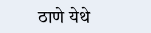ठाणे येथे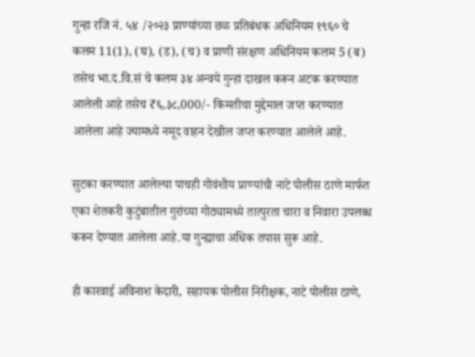गुन्हा रजि नं. ५४ /२०२३ प्राण्यांच्या छळ प्रतिबंधक अधिनियम १९६० चे कलम 11(1), (घ), (ड), (च) व प्राणी संरक्षण अधिनियम कलम 5 (ब) तसेच भा.द.वि.सं चे कलम ३४ अन्वये गुन्हा दाखल करून अटक करण्यात आलेली आहे तसेच ₹६,३८,000/- किमतीचा मुद्देमाल जप्त करण्यात आलेला आहे ज्यामध्ये नमूद वाहन देखील जप्त करण्यात आलेले आहे.

सुटका करण्यात आलेल्या पाचही गोवंशीय प्राण्यांची नाटे पोलीस ठाणे मार्फत एका शेतकरी कुटुंबातील गुरांच्या गोठ्यामध्ये तात्पुरता चारा व निवारा उपलब्ध करून देण्यात आलेला आहे.या गुन्ह्याचा अधिक तपास सुरू आहे.

ही कारवाई अविनाश केदारी, सहायक पोलीस निरीक्षक, नाटे पोलीस ठाणे,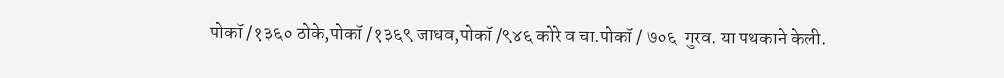पोकॉ /१३६० ठोके,पोकॉ /१३६९ जाधव,पोकॉ /९४६ कोरे व चा.पोकॉ / ७०६  गुरव. या पथकाने केली.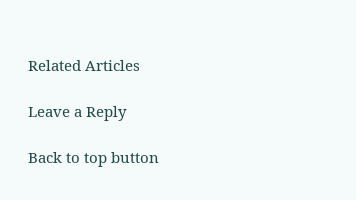Related Articles

Leave a Reply

Back to top button